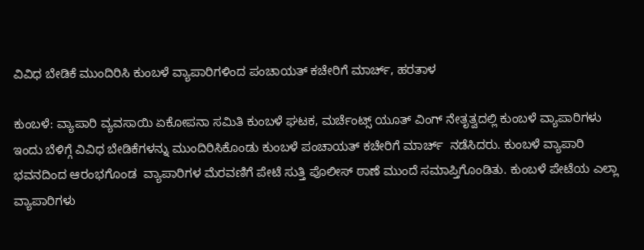ವಿವಿಧ ಬೇಡಿಕೆ ಮುಂದಿರಿಸಿ ಕುಂಬಳೆ ವ್ಯಾಪಾರಿಗಳಿಂದ ಪಂಚಾಯತ್ ಕಚೇರಿಗೆ ಮಾರ್ಚ್, ಹರತಾಳ

ಕುಂಬಳೆ: ವ್ಯಾಪಾರಿ ವ್ಯವಸಾಯಿ ಏಕೋಪನಾ ಸಮಿತಿ ಕುಂಬಳೆ ಘಟಕ, ಮರ್ಚೆಂಟ್ಸ್ ಯೂತ್ ವಿಂಗ್ ನೇತೃತ್ವದಲ್ಲಿ ಕುಂಬಳೆ ವ್ಯಾಪಾರಿಗಳು ಇಂದು ಬೆಳಿಗ್ಗೆ ವಿವಿಧ ಬೇಡಿಕೆಗಳನ್ನು ಮುಂದಿರಿಸಿಕೊಂಡು ಕುಂಬಳೆ ಪಂಚಾಯತ್ ಕಚೇರಿಗೆ ಮಾರ್ಚ್  ನಡೆಸಿದರು. ಕುಂಬಳೆ ವ್ಯಾಪಾರಿ ಭವನದಿಂದ ಆರಂಭಗೊಂಡ  ವ್ಯಾಪಾರಿಗಳ ಮೆರವಣಿಗೆ ಪೇಟೆ ಸುತ್ತಿ ಪೊಲೀಸ್ ಠಾಣೆ ಮುಂದೆ ಸಮಾಪ್ತಿಗೊಂಡಿತು. ಕುಂಬಳೆ ಪೇಟೆಯ ಎಲ್ಲಾ ವ್ಯಾಪಾರಿಗಳು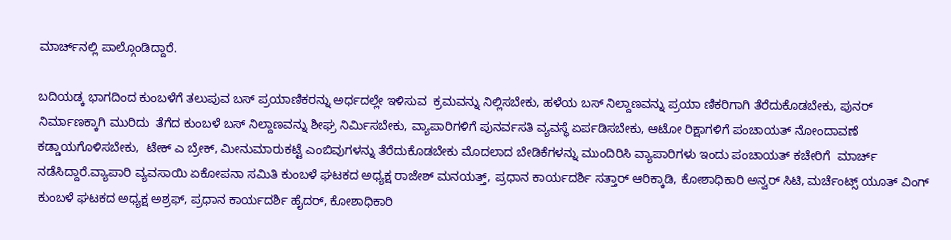ಮಾರ್ಚ್‌ನಲ್ಲಿ ಪಾಲ್ಗೊಂಡಿದ್ದಾರೆ.

ಬದಿಯಡ್ಕ ಭಾಗದಿಂದ ಕುಂಬಳೆಗೆ ತಲುಪುವ ಬಸ್ ಪ್ರಯಾಣಿಕರನ್ನು ಅರ್ಧದಲ್ಲೇ ಇಳಿಸುವ  ಕ್ರಮವನ್ನು ನಿಲ್ಲಿಸಬೇಕು, ಹಳೆಯ ಬಸ್ ನಿಲ್ದಾಣವನ್ನು ಪ್ರಯಾ ಣಿಕರಿಗಾಗಿ ತೆರೆದುಕೊಡಬೇಕು, ಪುನರ್ ನಿರ್ಮಾಣಕ್ಕಾಗಿ ಮುರಿದು  ತೆಗೆದ ಕುಂಬಳೆ ಬಸ್ ನಿಲ್ದಾಣವನ್ನು ಶೀಘ್ರ ನಿರ್ಮಿಸಬೇಕು, ವ್ಯಾಪಾರಿಗಳಿಗೆ ಪುನರ್ವಸತಿ ವ್ಯವಸ್ಥೆ ಏರ್ಪಡಿಸಬೇಕು, ಆಟೋ ರಿಕ್ಷಾಗಳಿಗೆ ಪಂಚಾಯತ್ ನೋಂದಾವಣೆ ಕಡ್ಡಾಯಗೊಳಿಸಬೇಕು,  ಟೇಕ್ ಎ ಬ್ರೇಕ್, ಮೀನುಮಾರುಕಟ್ಟೆ ಎಂಬಿವುಗಳನ್ನು ತೆರೆದುಕೊಡಬೇಕು ಮೊದಲಾದ ಬೇಡಿಕೆಗಳನ್ನು ಮುಂದಿರಿಸಿ ವ್ಯಾಪಾರಿಗಳು ಇಂದು ಪಂಚಾಯತ್ ಕಚೇರಿಗೆ  ಮಾರ್ಚ್ ನಡೆಸಿದ್ದಾರೆ.ವ್ಯಾಪಾರಿ ವ್ಯವಸಾಯಿ ಏಕೋಪನಾ ಸಮಿತಿ ಕುಂಬಳೆ ಘಟಕದ ಅಧ್ಯಕ್ಷ ರಾಜೇಶ್ ಮನಯತ್ತ್, ಪ್ರಧಾನ ಕಾರ್ಯದರ್ಶಿ ಸತ್ತಾರ್ ಆರಿಕ್ಕಾಡಿ, ಕೋಶಾಧಿಕಾರಿ ಅನ್ವರ್ ಸಿಟಿ, ಮರ್ಚೆಂಟ್ಸ್ ಯೂತ್ ವಿಂಗ್ ಕುಂಬಳೆ ಘಟಕದ ಅಧ್ಯಕ್ಷ ಅಶ್ರಫ್, ಪ್ರಧಾನ ಕಾರ್ಯದರ್ಶಿ ಹೈದರ್, ಕೋಶಾಧಿಕಾರಿ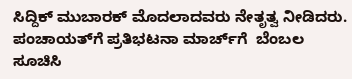ಸಿದ್ದಿಕ್ ಮುಬಾರಕ್ ಮೊದಲಾದವರು ನೇತೃತ್ವ ನೀಡಿದರು. ಪಂಚಾಯತ್‌ಗೆ ಪ್ರತಿಭಟನಾ ಮಾರ್ಚ್‌ಗೆ  ಬೆಂಬಲ ಸೂಚಿಸಿ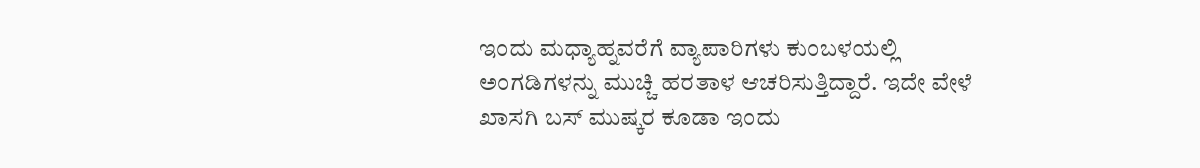ಇಂದು ಮಧ್ಯಾಹ್ನವರೆಗೆ ವ್ಯಾಪಾರಿಗಳು ಕುಂಬಳಯಲ್ಲಿ ಅಂಗಡಿಗಳನ್ನು ಮುಚ್ಚಿ ಹರತಾಳ ಆಚರಿಸುತ್ತಿದ್ದಾರೆ. ಇದೇ ವೇಳೆ ಖಾಸಗಿ ಬಸ್ ಮುಷ್ಕರ ಕೂಡಾ ಇಂದು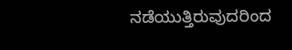ನಡೆಯುತ್ತಿರುವುದರಿಂದ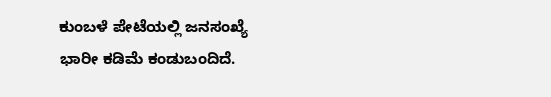ಕುಂಬಳೆ ಪೇಟೆಯಲ್ಲಿ ಜನಸಂಖ್ಯೆ ಭಾರೀ ಕಡಿಮೆ ಕಂಡುಬಂದಿದೆ.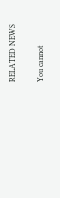RELATED NEWS

You cannot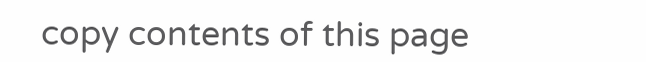copy contents of this page